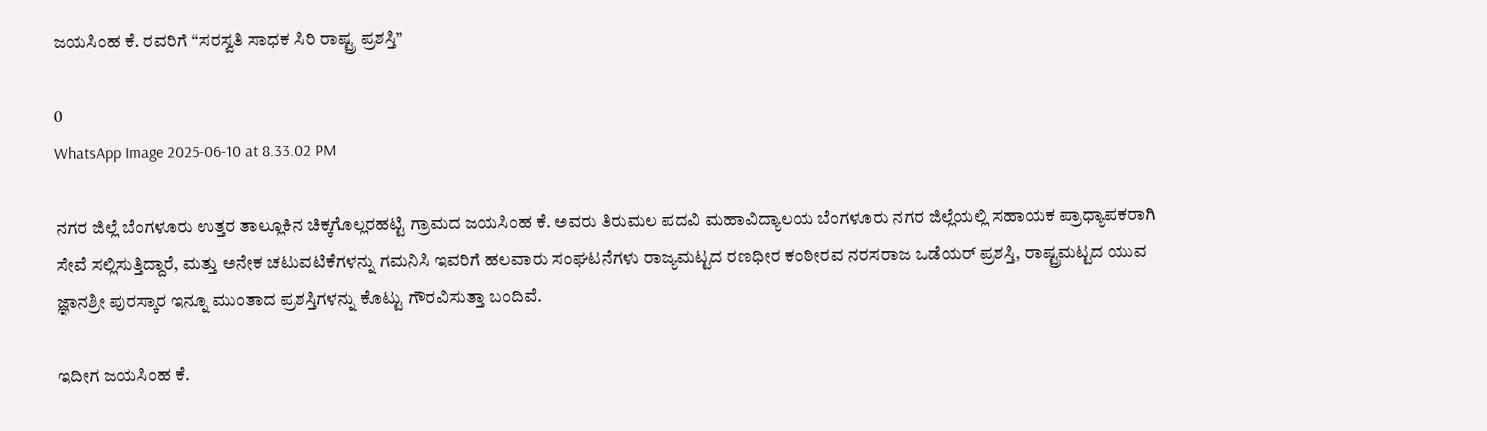ಜಯಸಿಂಹ ಕೆ. ರವರಿಗೆ “ಸರಸ್ವತಿ ಸಾಧಕ ಸಿರಿ ರಾಷ್ಟ್ರ ಪ್ರಶಸ್ತಿ”

0
WhatsApp Image 2025-06-10 at 8.33.02 PM

ನಗರ ಜಿಲ್ಲೆ ಬೆಂಗಳೂರು ಉತ್ತರ ತಾಲ್ಲೂಕಿನ ಚಿಕ್ಕಗೊಲ್ಲರಹಟ್ಟಿ ಗ್ರಾಮದ ಜಯಸಿಂಹ ಕೆ. ಅವರು ತಿರುಮಲ ಪದವಿ ಮಹಾವಿದ್ಯಾಲಯ ಬೆಂಗಳೂರು ನಗರ ಜಿಲ್ಲೆಯಲ್ಲಿ ಸಹಾಯಕ ಪ್ರಾಧ್ಯಾಪಕರಾಗಿ ಸೇವೆ ಸಲ್ಲಿಸುತ್ತಿದ್ದಾರೆ, ಮತ್ತು ಅನೇಕ ಚಟುವಟಿಕೆಗಳನ್ನು ಗಮನಿಸಿ ಇವರಿಗೆ ಹಲವಾರು ಸಂಘಟನೆಗಳು ರಾಜ್ಯಮಟ್ಟದ ರಣಧೀರ ಕಂಠೀರವ ನರಸರಾಜ ಒಡೆಯರ್ ಪ್ರಶಸ್ತಿ, ರಾಷ್ಟ್ರಮಟ್ಟದ ಯುವ ಜ್ಞಾನಶ್ರೀ ಪುರಸ್ಕಾರ ಇನ್ನೂ ಮುಂತಾದ ಪ್ರಶಸ್ತಿಗಳನ್ನು ಕೊಟ್ಟು ಗೌರವಿಸುತ್ತಾ ಬಂದಿವೆ.

ಇದೀಗ ಜಯಸಿಂಹ ಕೆ.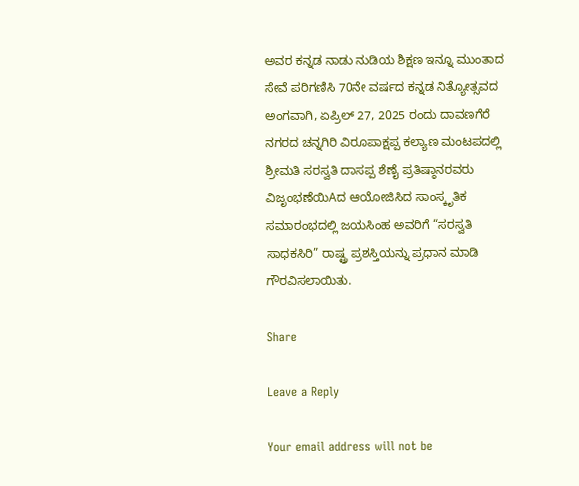ಅವರ ಕನ್ನಡ ನಾಡು ನುಡಿಯ ಶಿಕ್ಷಣ ಇನ್ನೂ ಮುಂತಾದ ಸೇವೆ ಪರಿಗಣಿಸಿ 70ನೇ ವರ್ಷದ ಕನ್ನಡ ನಿತ್ಯೋತ್ಸವದ ಅಂಗವಾಗಿ, ಏಪ್ರಿಲ್ 27, 2025 ರಂದು ದಾವಣಗೆರೆ ನಗರದ ಚನ್ನಗಿರಿ ವಿರೂಪಾಕ್ಷಪ್ಪ ಕಲ್ಯಾಣ ಮಂಟಪದಲ್ಲಿ ಶ್ರೀಮತಿ ಸರಸ್ವತಿ ದಾಸಪ್ಪ ಶೆಣೈ ಪ್ರತಿಷ್ಠಾನರವರು ವಿಜೃಂಭಣೆಯಿAದ ಆಯೋಜಿಸಿದ ಸಾಂಸ್ಕೃತಿಕ ಸಮಾರಂಭದಲ್ಲಿ ಜಯಸಿಂಹ ಅವರಿಗೆ “ಸರಸ್ವತಿ ಸಾಧಕಸಿರಿ” ರಾಷ್ಟ್ರ ಪ್ರಶಸ್ತಿಯನ್ನು ಪ್ರಧಾನ ಮಾಡಿ ಗೌರವಿಸಲಾಯಿತು.

Share

Leave a Reply

Your email address will not be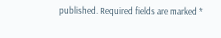published. Required fields are marked *